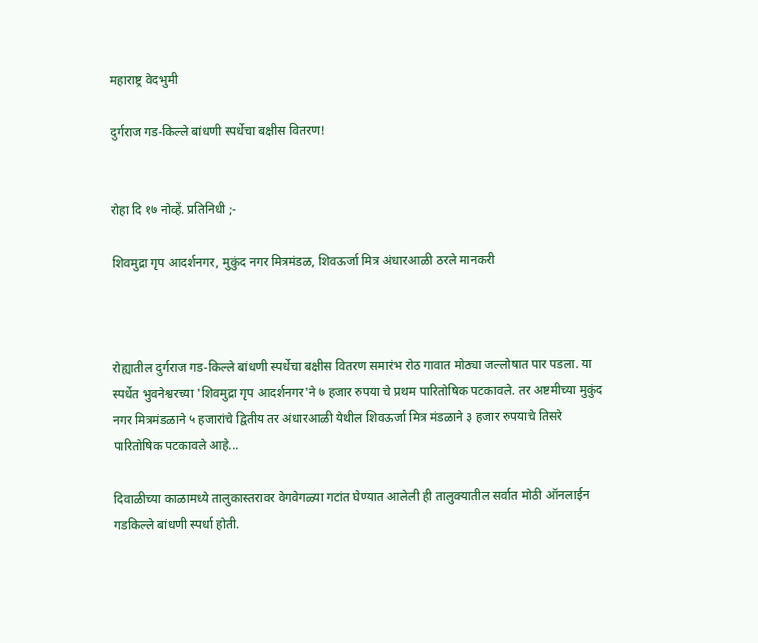महाराष्ट्र वेदभुमी

दुर्गराज गड-किल्ले बांधणी स्पर्धेचा बक्षीस वितरण!


रोहा दि १७ नोव्हें. प्रतिनिधी ;-

शिवमुद्रा गृप आदर्शनगर, मुकुंद नगर मित्रमंडळ, शिवऊर्जा मित्र अंधारआळी ठरले मानकरी



रोह्यातील दुर्गराज गड-किल्ले बांधणी स्पर्धेचा बक्षीस वितरण समारंभ रोठ गावात मोठ्या जल्लोषात पार पडला. या स्पर्धेत भुवनेश्वरच्या 'शिवमुद्रा गृप आदर्शनगर'ने ७ हजार रुपया चे प्रथम पारितोषिक पटकावले. तर अष्टमीच्या मुकुंद नगर मित्रमंडळाने ५ हजारांचे द्वितीय तर अंधारआळी येथील शिवऊर्जा मित्र मंडळाने ३ हजार रुपयाचे तिसरे पारितोषिक पटकावले आहे...

दिवाळीच्या काळामध्ये तालुकास्तरावर वेगवेगळ्या गटांत घेण्यात आलेली ही तालुक्यातील सर्वात मोठी ऑनलाईन गडकिल्ले बांधणी स्पर्धा होती.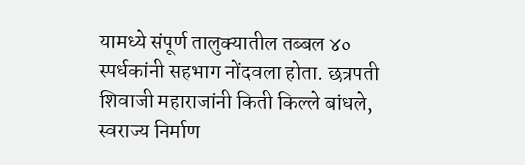यामध्ये संपूर्ण तालुक्यातील तब्बल ४० स्पर्धकांनी सहभाग नोंदवला होता. छत्रपती शिवाजी महाराजांनी किती किल्ले बांधले, स्वराज्य निर्माण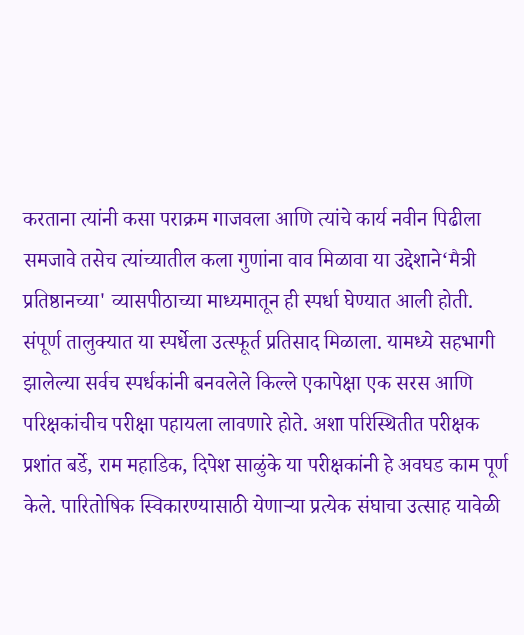करताना त्यांनी कसा पराक्रम गाजवला आणि त्यांचे कार्य नवीन पिढीला समजावे तसेच त्यांच्यातील कला गुणांना वाव मिळावा या उद्देशाने‘मैत्री प्रतिष्ठानच्या' व्यासपीठाच्या माध्यमातून ही स्पर्धा घेण्यात आली होती. संपूर्ण तालुक्यात या स्पर्धेला उत्स्फूर्त प्रतिसाद मिळाला. यामध्ये सहभागी झालेल्या सर्वच स्पर्धकांनी बनवलेले किल्ले एकापेक्षा एक सरस आणि परिक्षकांचीच परीक्षा पहायला लावणारे होते. अशा परिस्थितीत परीक्षक प्रशांत बर्डे, राम महाडिक, दिपेश साळुंके या परीक्षकांनी हे अवघड काम पूर्ण केले. पारितोषिक स्विकारण्यासाठी येणाऱ्या प्रत्येक संघाचा उत्साह यावेळी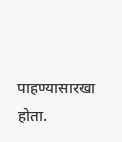पाहण्यासारखा होता.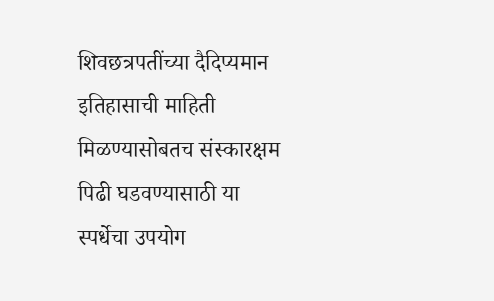शिवछत्रपतींच्या दैदिप्यमान इतिहासाची माहिती मिळण्यासोबतच संस्कारक्षम पिढी घडवण्यासाठी या स्पर्धेचा उपयोग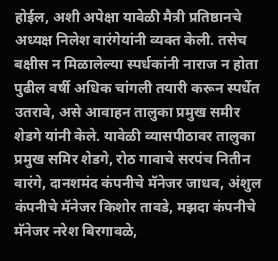होईल, अशी अपेक्षा यावेळी मैत्री प्रतिष्ठानचे अध्यक्ष निलेश वारंगेयांनी व्यक्त केली. तसेच बक्षीस न मिळालेल्या स्पर्धकांनी नाराज न होता पुढील वर्षी अधिक चांगली तयारी करून स्पर्धेत उतरावे, असे आवाहन तालुका प्रमुख समीर शेडगे यांनी केले. यावेळी व्यासपीठावर तालुका प्रमुख समिर शेडगे, रोठ गावाचे सरपंच नितीन वारंगे, दानशमंद कंपनीचे मॅनेजर जाधव, अंशुल कंपनीचे मॅनेजर किशोर तावडे, मझदा कंपनीचे मॅनेजर नरेश बिरगावळे,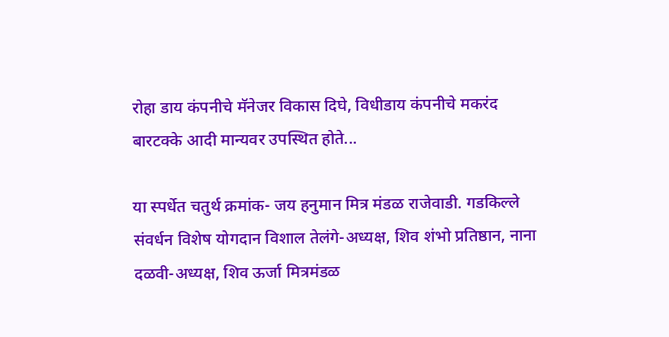रोहा डाय कंपनीचे मॅनेजर विकास दिघे, विधीडाय कंपनीचे मकरंद बारटक्के आदी मान्यवर उपस्थित होते...

या स्पर्धेत चतुर्थ क्रमांक- जय हनुमान मित्र मंडळ राजेवाडी. गडकिल्ले संवर्धन विशेष योगदान विशाल तेलंगे-अध्यक्ष, शिव शंभो प्रतिष्ठान, नाना दळवी-अध्यक्ष, शिव ऊर्जा मित्रमंडळ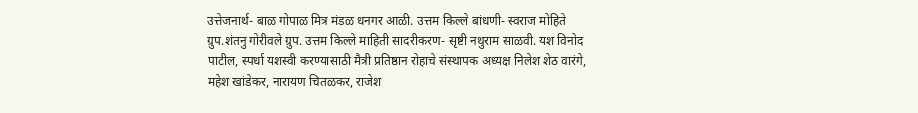उत्तेजनार्थ- बाळ गोपाळ मित्र मंडळ धनगर आळी. उत्तम किल्ले बांधणी- स्वराज मोहिते ग्रुप.शंतनु गोरीवले ग्रुप. उत्तम किल्ले माहिती सादरीकरण- सृष्टी नथुराम साळवी. यश विनोद पाटील, स्पर्धा यशस्वी करण्यासाठी मैत्री प्रतिष्ठान रोहाचे संस्थापक अध्यक्ष निलेश शेठ वारंगे, महेश खांडेकर, नारायण चितळकर, राजेश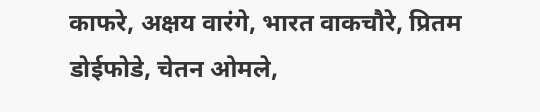काफरे, अक्षय वारंगे, भारत वाकचौरे, प्रितम डोईफोडे, चेतन ओमले,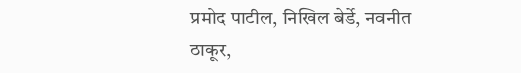प्रमोद पाटील, निखिल बेर्डे, नवनीत ठाकूर,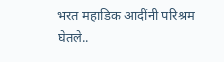भरत महाडिक आदींनी परिश्रम घेतले..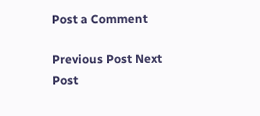Post a Comment

Previous Post Next Post